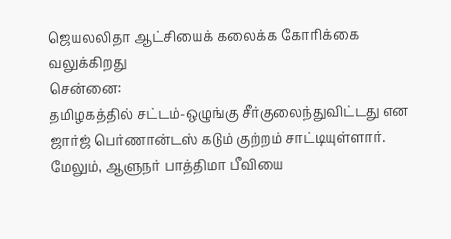ஜெயலலிதா ஆட்சியைக் கலைக்க கோரிக்கை வலுக்கிறது
சென்னை:
தமிழகத்தில் சட்டம்-ஒழுங்கு சீர்குலைந்துவிட்டது என ஜார்ஜ் பெர்ணான்டஸ் கடும் குற்றம் சாட்டியுள்ளார்.
மேலும், ஆளுநர் பாத்திமா பீவியை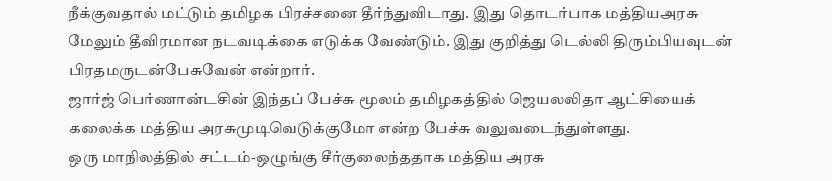நீக்குவதால் மட்டும் தமிழக பிரச்சனை தீர்ந்துவிடாது. இது தொடர்பாக மத்தியஅரசு மேலும் தீவிரமான நடவடிக்கை எடுக்க வேண்டும். இது குறித்து டெல்லி திரும்பியவுடன் பிரதமருடன்பேசுவேன் என்றார்.
ஜார்ஜ் பெர்ணான்டசின் இந்தப் பேச்சு மூலம் தமிழகத்தில் ஜெயலலிதா ஆட்சியைக் கலைக்க மத்திய அரசுமுடிவெடுக்குமோ என்ற பேச்சு வலுவடைந்துள்ளது.
ஒரு மாநிலத்தில் சட்டம்-ஒழுங்கு சீர்குலைந்ததாக மத்திய அரசு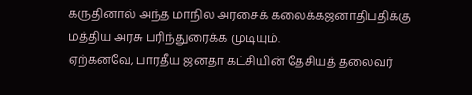கருதினால் அந்த மாநில அரசைக் கலைக்கஜனாதிபதிக்கு மத்திய அரசு பரிந்துரைக்க முடியும்.
ஏற்கனவே, பாரதீய ஜனதா கட்சியின் தேசியத் தலைவர்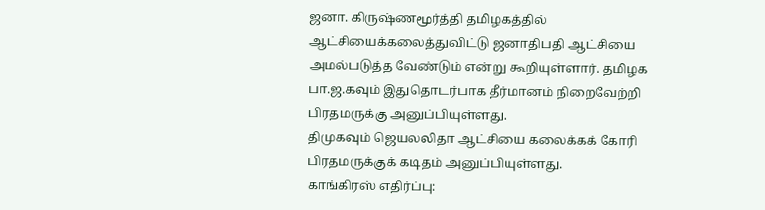ஜனா. கிருஷ்ணமூர்த்தி தமிழகத்தில் ஆட்சியைக்கலைத்துவிட்டு ஜனாதிபதி ஆட்சியை அமல்படுத்த வேண்டும் என்று கூறியுள்ளார். தமிழக பா.ஜ.கவும் இதுதொடர்பாக தீர்மானம் நிறைவேற்றி பிரதமருக்கு அனுப்பியுள்ளது.
திமுகவும் ஜெயலலிதா ஆட்சியை கலைக்கக் கோரி பிரதமருக்குக் கடிதம் அனுப்பியுள்ளது.
காங்கிரஸ் எதிர்ப்பு: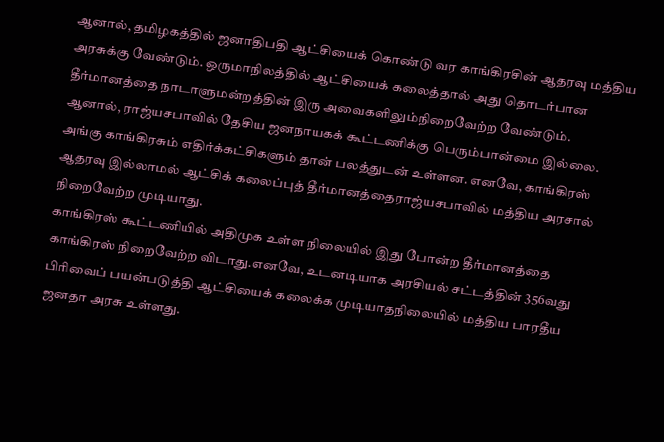ஆனால், தமிழகத்தில் ஜனாதிபதி ஆட்சியைக் கொண்டு வர காங்கிரசின் ஆதரவு மத்திய அரசுக்கு வேண்டும். ஒருமாநிலத்தில் ஆட்சியைக் கலைத்தால் அது தொடர்பான தீர்மானத்தை நாடாளுமன்றத்தின் இரு அவைகளிலும்நிறைவேற்ற வேண்டும்.
ஆனால், ராஜ்யசபாவில் தேசிய ஜனநாயகக் கூட்டணிக்கு பெரும்பான்மை இல்லை. அங்கு காங்கிரசும் எதிர்க்கட்சிகளும் தான் பலத்துடன் உள்ளன. எனவே, காங்கிரஸ் ஆதரவு இல்லாமல் ஆட்சிக் கலைப்புத் தீர்மானத்தைராஜ்யசபாவில் மத்திய அரசால் நிறைவேற்ற முடியாது.
காங்கிரஸ் கூட்டணியில் அதிமுக உள்ள நிலையில் இது போன்ற தீர்மானத்தை காங்கிரஸ் நிறைவேற்ற விடாது.எனவே, உடனடியாக அரசியல் சட்டத்தின் 356வது பிரிவைப் பயன்படுத்தி ஆட்சியைக் கலைக்க முடியாதநிலையில் மத்திய பாரதீய ஜனதா அரசு உள்ளது.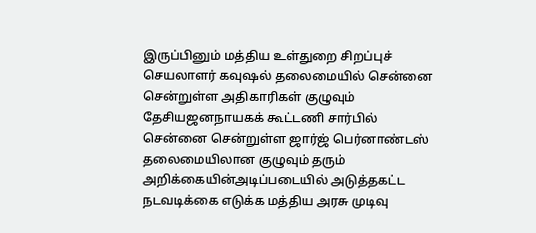இருப்பினும் மத்திய உள்துறை சிறப்புச் செயலாளர் கவுஷல் தலைமையில் சென்னை சென்றுள்ள அதிகாரிகள் குழுவும் தேசியஜனநாயகக் கூட்டணி சார்பில் சென்னை சென்றுள்ள ஜார்ஜ் பெர்னாண்டஸ் தலைமையிலான குழுவும் தரும் அறிக்கையின்அடிப்படையில் அடுத்தகட்ட நடவடிக்கை எடுக்க மத்திய அரசு முடிவு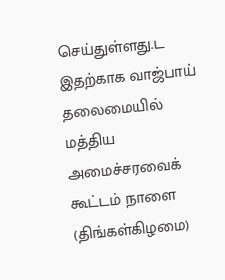செய்துள்ளது.ட
இதற்காக வாஜ்பாய் தலைமையில் மத்திய அமைச்சரவைக் கூட்டம் நாளை (திங்கள்கிழமை)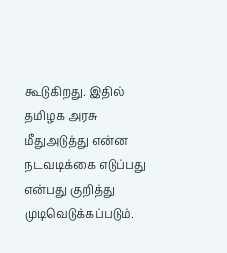கூடுகிறது. இதில் தமிழக அரசு மீதுஅடுத்து என்ன நடவடிக்கை எடுப்பது என்பது குறித்து முடிவெடுக்கப்படும்.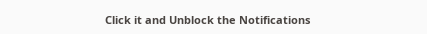Click it and Unblock the Notifications